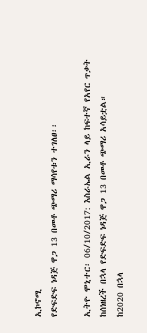ኢኮኖሚ
የድፍድፍ ነዳጅ ዋጋ 13 በመቶ ጭማሪ ማሳየቱን ተገለፀ፡፡

ኢትዮ ሞኒተር፡ 06/10/2017: እስራኤል ኢራን ላይ ከፍተኛ የአየር ጥቃት ከሰነዘረች በኋላ የድፍድፍ ነዳጅ ዋጋ 13 በመቶ ጭማሪ አሳይቷል።
ከ2020 በኋላ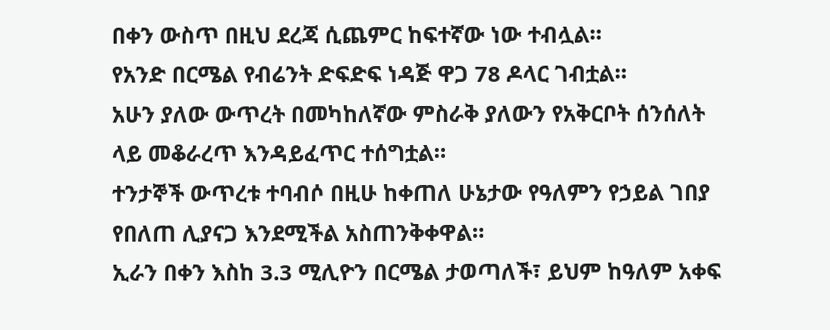በቀን ውስጥ በዚህ ደረጃ ሲጨምር ከፍተኛው ነው ተብሏል።
የአንድ በርሜል የብሬንት ድፍድፍ ነዳጅ ዋጋ 78 ዶላር ገብቷል።
አሁን ያለው ውጥረት በመካከለኛው ምስራቅ ያለውን የአቅርቦት ሰንሰለት ላይ መቆራረጥ እንዳይፈጥር ተሰግቷል።
ተንታኞች ውጥረቱ ተባብሶ በዚሁ ከቀጠለ ሁኔታው የዓለምን የኃይል ገበያ የበለጠ ሊያናጋ እንደሚችል አስጠንቅቀዋል።
ኢራን በቀን እስከ 3.3 ሚሊዮን በርሜል ታወጣለች፣ ይህም ከዓለም አቀፍ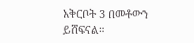አቅርቦት 3 በመቶውን ይሸፍናል።